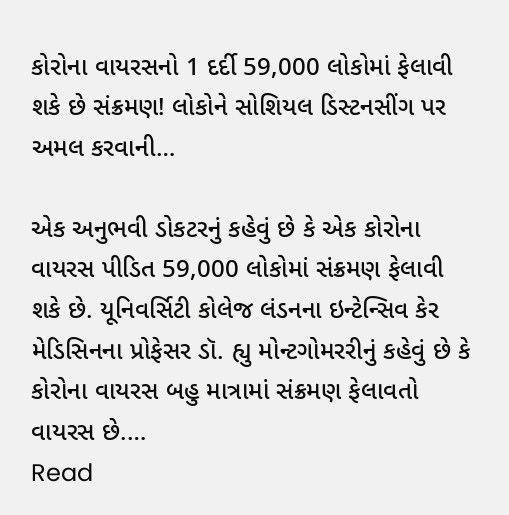કોરોના વાયરસનો 1 દર્દી 59,000 લોકોમાં ફેલાવી શકે છે સંક્રમણ! લોકોને સોશિયલ ડિસ્ટનસીંગ પર અમલ કરવાની…

એક અનુભવી ડોકટરનું કહેવું છે કે એક કોરોના વાયરસ પીડિત 59,000 લોકોમાં સંક્રમણ ફેલાવી શકે છે. યૂનિવર્સિટી કોલેજ લંડનના ઇન્ટેન્સિવ કેર મેડિસિનના પ્રોફેસર ડૉ. હ્યુ મોન્ટગોમરરીનું કહેવું છે કે કોરોના વાયરસ બહુ માત્રામાં સંક્રમણ ફેલાવતો વાયરસ છે.…
Read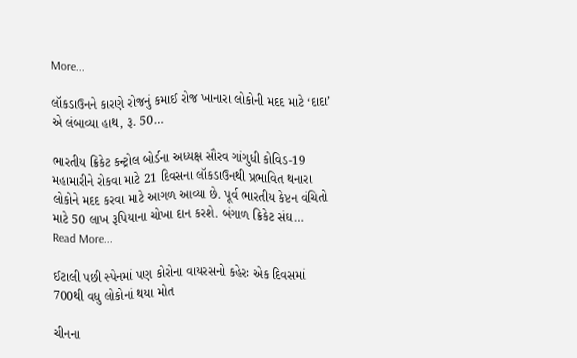More...

લૉકડાઉનને કારણે રોજનું કમાઈ રોજ ખાનારા લોકોની મદદ માટે ‘દાદા’ એ લંબાવ્યા હાથ, રૂ. 50…

ભારતીય ક્રિકેટ કન્ટ્રોલ બોર્ડના અધ્યક્ષ સૌરવ ગાંગુધી કોવિડ-19 મહામારીને રોકવા માટે 21 દિવસના લૉકડાઉનથી પ્રભાવિત થનારા લોકોને મદદ કરવા માટે આગળ આવ્યા છે. પૂર્વ ભારતીય કેપ્ટન વંચિતો માટે 50 લાખ રૂપિયાના ચોખા દાન કરશે. બંગાળ ક્રિકેટ સંઘ…
Read More...

ઈટાલી પછી સ્પેનમાં પણ કોરોના વાયરસનો કહેરઃ એક દિવસમાં 700થી વધુ લોકોનાં થયા મોત

ચીનના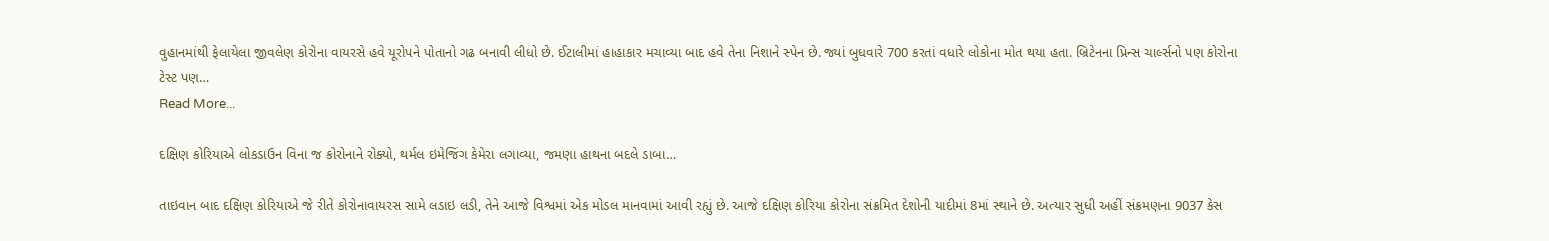વુહાનમાંથી ફેલાયેલા જીવલેણ કોરોના વાયરસે હવે યૂરોપને પોતાનો ગઢ બનાવી લીધો છે. ઈટાલીમાં હાહાકાર મચાવ્યા બાદ હવે તેના નિશાને સ્પેન છે. જ્યાં બુધવારે 700 કરતાં વધારે લોકોના મોત થયા હતા. બ્રિટેનના પ્રિન્સ ચાર્લ્સનો પણ કોરોના ટેસ્ટ પણ…
Read More...

દક્ષિણ કોરિયાએ લોકડાઉન વિના જ કોરોનાને રોક્યો, થર્મલ ઇમેજિંગ કેમેરા લગાવ્યા, જમણા હાથના બદલે ડાબા…

તાઇવાન બાદ દક્ષિણ કોરિયાએ જે રીતે કોરોનાવાયરસ સામે લડાઇ લડી, તેને આજે વિશ્વમાં એક મોડલ માનવામાં આવી રહ્યું છે. આજે દક્ષિણ કોરિયા કોરોના સંક્રમિત દેશોની યાદીમાં 8માં સ્થાને છે. અત્યાર સુધી અહીં સંક્રમણના 9037 કેસ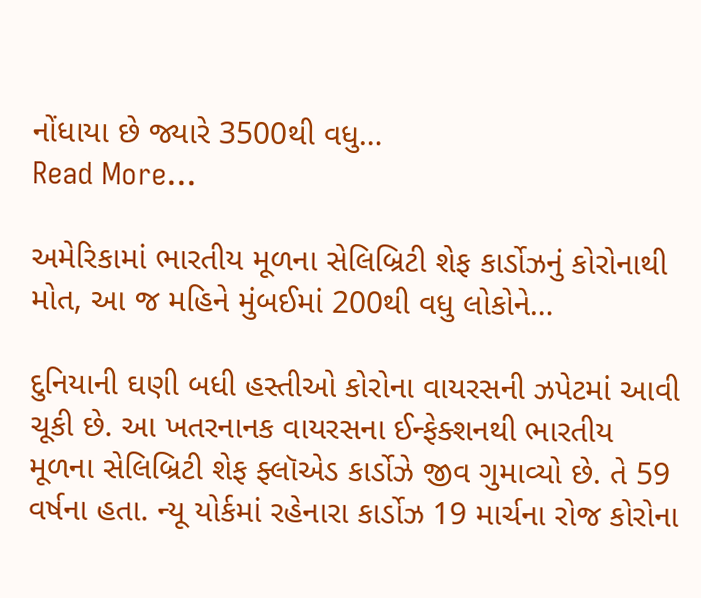નોંધાયા છે જ્યારે 3500થી વધુ…
Read More...

અમેરિકામાં ભારતીય મૂળના સેલિબ્રિટી શેફ કાર્ડોઝનું કોરોનાથી મોત, આ જ મહિને મુંબઈમાં 200થી વધુ લોકોને…

દુનિયાની ઘણી બધી હસ્તીઓ કોરોના વાયરસની ઝપેટમાં આવી ચૂકી છે. આ ખતરનાનક વાયરસના ઈન્ફેક્શનથી ભારતીય મૂળના સેલિબ્રિટી શેફ ફ્લૉએડ કાર્ડોઝે જીવ ગુમાવ્યો છે. તે 59 વર્ષના હતા. ન્યૂ યોર્કમાં રહેનારા કાર્ડોઝ 19 માર્ચના રોજ કોરોના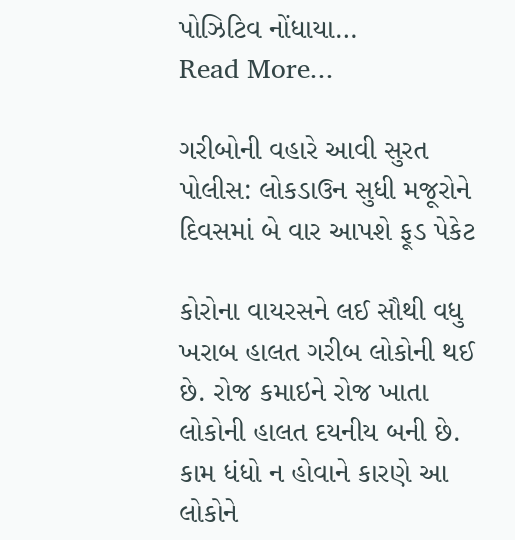પોઝિટિવ નોંધાયા…
Read More...

ગરીબોની વહારે આવી સુરત પોલીસ: લોકડાઉન સુધી મજૂરોને દિવસમાં બે વાર આપશે ફૂડ પેકેટ

કોરોના વાયરસને લઈ સૌથી વધુ ખરાબ હાલત ગરીબ લોકોની થઈ છે. રોજ કમાઇને રોજ ખાતા લોકોની હાલત દયનીય બની છે. કામ ધંધો ન હોવાને કારણે આ લોકોને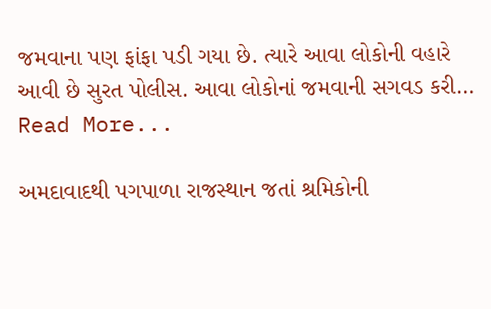જમવાના પણ ફાંફા પડી ગયા છે. ત્યારે આવા લોકોની વહારે આવી છે સુરત પોલીસ. આવા લોકોનાં જમવાની સગવડ કરી…
Read More...

અમદાવાદથી પગપાળા રાજસ્થાન જતાં શ્રમિકોની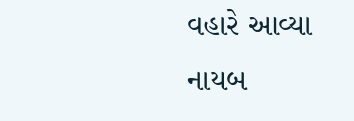વહારે આવ્યા નાયબ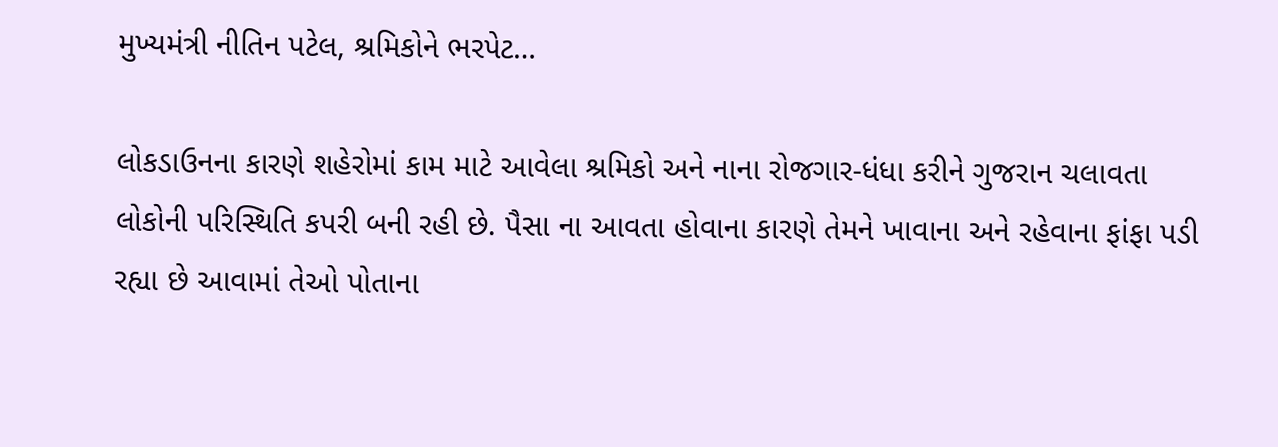મુખ્યમંત્રી નીતિન પટેલ, શ્રમિકોને ભરપેટ…

લોકડાઉનના કારણે શહેરોમાં કામ માટે આવેલા શ્રમિકો અને નાના રોજગાર-ધંધા કરીને ગુજરાન ચલાવતા લોકોની પરિસ્થિતિ કપરી બની રહી છે. પૈસા ના આવતા હોવાના કારણે તેમને ખાવાના અને રહેવાના ફાંફા પડી રહ્યા છે આવામાં તેઓ પોતાના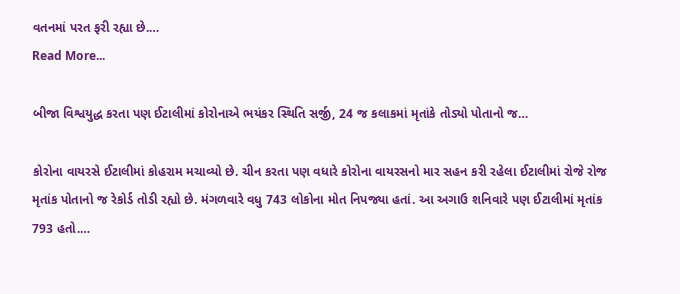વતનમાં પરત ફરી રહ્યા છે.…
Read More...

બીજા વિશ્વયુદ્ધ કરતા પણ ઈટાલીમાં કોરોનાએ ભયંકર સ્થિતિ સર્જી, 24 જ કલાકમાં મૃતાંકે તોડ્યો પોતાનો જ…

કોરોના વાયરસે ઈટાલીમાં કોહરામ મચાવ્યો છે. ચીન કરતા પણ વધારે કોરોના વાયરસનો માર સહન કરી રહેલા ઈટાલીમાં રોજે રોજ મૃતાંક પોતાનો જ રેકોર્ડ તોડી રહ્યો છે. મંગળવારે વધુ 743 લોકોના મોત નિપજ્યા હતાં. આ અગાઉ શનિવારે પણ ઈટાલીમાં મૃતાંક 793 હતો.…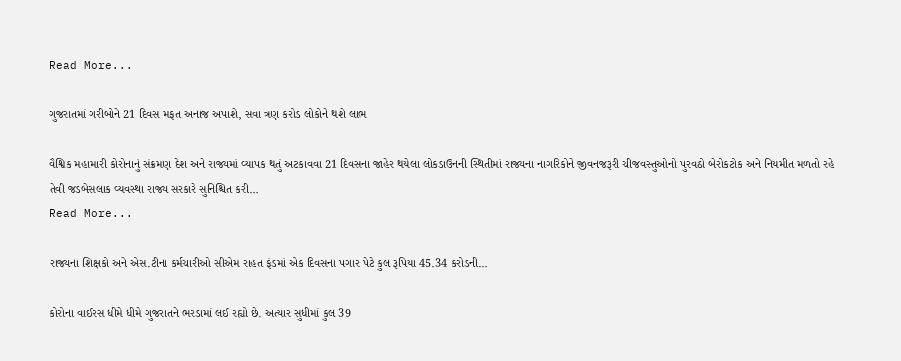Read More...

ગુજરાતમાં ગરીબોને 21 દિવસ મફત અનાજ અપાશે, સવા ત્રણ કરોડ લોકોને થશે લાભ

વૈશ્વિક મહામારી કોરોનાનું સંક્રમણ દેશ અને રાજ્યમાં વ્યાપક થતું અટકાવવા 21 દિવસના જાહેર થયેલા લોકડાઉનની સ્થિતીમાં રાજ્યના નાગરિકોને જીવનજરૂરી ચીજવસ્તુઓનો પુરવઠો બેરોકટોક અને નિયમીત મળતો રહે તેવી જડબેસલાક વ્યવસ્થા રાજ્ય સરકારે સુનિશ્ચિત કરી…
Read More...

રાજ્યના શિક્ષકો અને એસ.ટીના કર્મચારીઓ સીએમ રાહત ફંડમાં એક દિવસના પગાર પેટે કુલ રૂપિયા 45.34 કરોડની…

કોરોના વાઈરસ ધીમે ધીમે ગુજરાતને ભરડામાં લઈ રહ્યો છે. અત્યાર સુધીમાં કુલ 39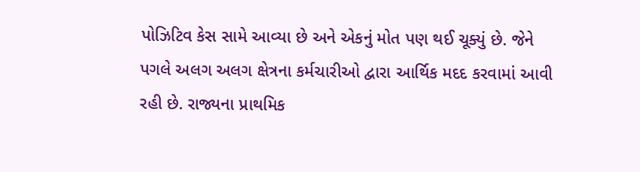પોઝિટિવ કેસ સામે આવ્યા છે અને એકનું મોત પણ થઈ ચૂક્યું છે. જેને પગલે અલગ અલગ ક્ષેત્રના કર્મચારીઓ દ્વારા આર્થિક મદદ કરવામાં આવી રહી છે. રાજ્યના પ્રાથમિક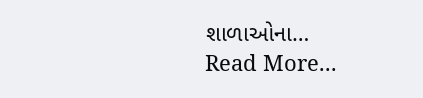શાળાઓના…
Read More...